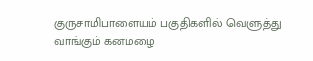குருசாமிபாளையம் பகுதிகளில் வெளுத்து வாங்கும் கனமழை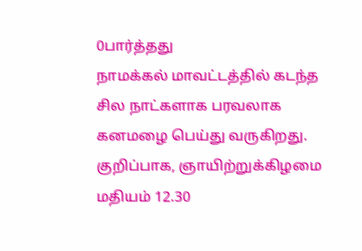0பார்த்தது
நாமக்கல் மாவட்டத்தில் கடந்த சில நாட்களாக பரவலாக கனமழை பெய்து வருகிறது. குறிப்பாக, ஞாயிற்றுக்கிழமை மதியம் 12.30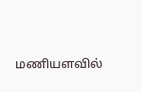மணியளவில்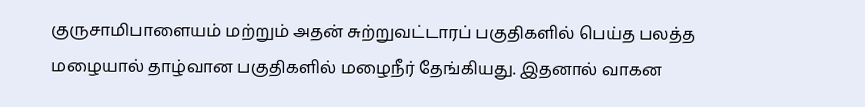குருசாமிபாளையம் மற்றும் அதன் சுற்றுவட்டாரப் பகுதிகளில் பெய்த பலத்த மழையால் தாழ்வான பகுதிகளில் மழைநீர் தேங்கியது. இதனால் வாகன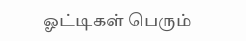ஓட்டிகள் பெரும்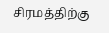சிரமத்திற்கு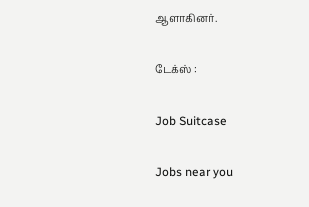ஆளாகினர்.

டேக்ஸ் :

Job Suitcase

Jobs near you